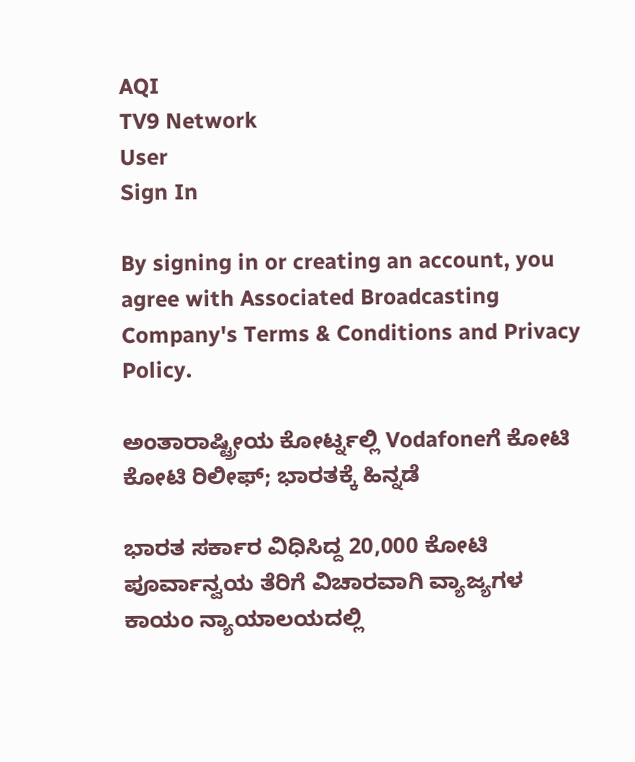AQI
TV9 Network
User
Sign In

By signing in or creating an account, you agree with Associated Broadcasting Company's Terms & Conditions and Privacy Policy.

ಅಂತಾರಾಷ್ಟ್ರೀಯ ಕೋರ್ಟ್ನಲ್ಲಿ Vodafoneಗೆ ಕೋಟಿ ಕೋಟಿ ರಿಲೀಫ್; ಭಾರತಕ್ಕೆ ಹಿನ್ನಡೆ

ಭಾರತ ಸರ್ಕಾರ ವಿಧಿಸಿದ್ದ 20,000 ಕೋಟಿ ಪೂರ್ವಾನ್ವಯ ತೆರಿಗೆ ವಿಚಾರವಾಗಿ ವ್ಯಾಜ್ಯಗಳ ಕಾಯಂ ನ್ಯಾಯಾಲಯದಲ್ಲಿ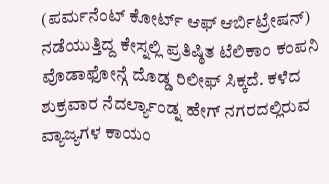(ಪರ್ಮನೆಂಟ್ ಕೋರ್ಟ್ ಆಫ್ ಆರ್ಬಿಟ್ರೇಷನ್) ನಡೆಯುತ್ತಿದ್ದ ಕೇಸ್ನಲ್ಲಿ ಪ್ರತಿಷ್ಠಿತ ಟೆಲಿಕಾಂ ಕಂಪನಿ ವೊಡಾಫೋನ್ಗೆ ದೊಡ್ಡ ರಿಲೀಫ್ ಸಿಕ್ಕದೆ. ಕಳೆದ ಶುಕ್ರವಾರ ನೆದರ್ಲ್ಯಾಂಡ್ನ ಹೇಗ್ ನಗರದಲ್ಲಿರುವ ವ್ಯಾಜ್ಯಗಳ ಕಾಯಂ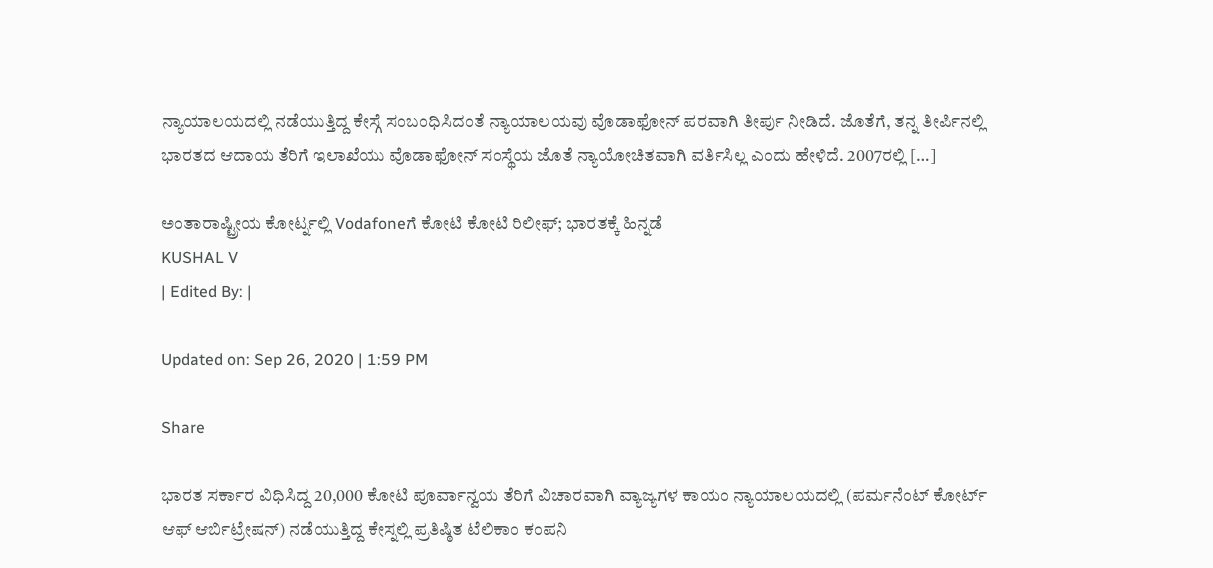ನ್ಯಾಯಾಲಯದಲ್ಲಿ ನಡೆಯುತ್ತಿದ್ದ ಕೇಸ್ಗೆ ಸಂಬಂಧಿಸಿದಂತೆ ನ್ಯಾಯಾಲಯವು ವೊಡಾಫೋನ್ ಪರವಾಗಿ ತೀರ್ಪು ನೀಡಿದೆ. ಜೊತೆಗೆ, ತನ್ನ ತೀರ್ಪಿನಲ್ಲಿ ಭಾರತದ ಆದಾಯ ತೆರಿಗೆ ಇಲಾಖೆಯು ವೊಡಾಫೋನ್ ಸಂಸ್ಥೆಯ ಜೊತೆ ನ್ಯಾಯೋಚಿತವಾಗಿ ವರ್ತಿಸಿಲ್ಲ ಎಂದು ಹೇಳಿದೆ. 2007ರಲ್ಲಿ […]

ಅಂತಾರಾಷ್ಟ್ರೀಯ ಕೋರ್ಟ್ನಲ್ಲಿ Vodafoneಗೆ ಕೋಟಿ ಕೋಟಿ ರಿಲೀಫ್; ಭಾರತಕ್ಕೆ ಹಿನ್ನಡೆ
KUSHAL V
| Edited By: |

Updated on: Sep 26, 2020 | 1:59 PM

Share

ಭಾರತ ಸರ್ಕಾರ ವಿಧಿಸಿದ್ದ 20,000 ಕೋಟಿ ಪೂರ್ವಾನ್ವಯ ತೆರಿಗೆ ವಿಚಾರವಾಗಿ ವ್ಯಾಜ್ಯಗಳ ಕಾಯಂ ನ್ಯಾಯಾಲಯದಲ್ಲಿ (ಪರ್ಮನೆಂಟ್ ಕೋರ್ಟ್ ಆಫ್ ಆರ್ಬಿಟ್ರೇಷನ್) ನಡೆಯುತ್ತಿದ್ದ ಕೇಸ್ನಲ್ಲಿ ಪ್ರತಿಷ್ಠಿತ ಟೆಲಿಕಾಂ ಕಂಪನಿ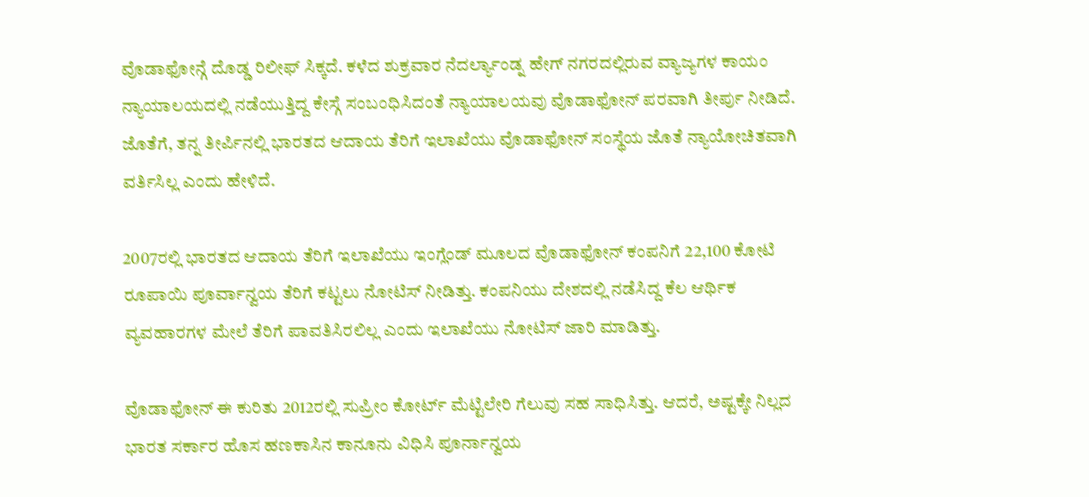ವೊಡಾಫೋನ್ಗೆ ದೊಡ್ಡ ರಿಲೀಫ್ ಸಿಕ್ಕದೆ. ಕಳೆದ ಶುಕ್ರವಾರ ನೆದರ್ಲ್ಯಾಂಡ್ನ ಹೇಗ್ ನಗರದಲ್ಲಿರುವ ವ್ಯಾಜ್ಯಗಳ ಕಾಯಂ ನ್ಯಾಯಾಲಯದಲ್ಲಿ ನಡೆಯುತ್ತಿದ್ದ ಕೇಸ್ಗೆ ಸಂಬಂಧಿಸಿದಂತೆ ನ್ಯಾಯಾಲಯವು ವೊಡಾಫೋನ್ ಪರವಾಗಿ ತೀರ್ಪು ನೀಡಿದೆ. ಜೊತೆಗೆ, ತನ್ನ ತೀರ್ಪಿನಲ್ಲಿ ಭಾರತದ ಆದಾಯ ತೆರಿಗೆ ಇಲಾಖೆಯು ವೊಡಾಫೋನ್ ಸಂಸ್ಥೆಯ ಜೊತೆ ನ್ಯಾಯೋಚಿತವಾಗಿ ವರ್ತಿಸಿಲ್ಲ ಎಂದು ಹೇಳಿದೆ.

2007ರಲ್ಲಿ ಭಾರತದ ಆದಾಯ ತೆರಿಗೆ ಇಲಾಖೆಯು ಇಂಗ್ಲೆಂಡ್ ಮೂಲದ ವೊಡಾಫೋನ್ ಕಂಪನಿಗೆ 22,100 ಕೋಟಿ ರೂಪಾಯಿ ಪೂರ್ವಾನ್ವಯ ತೆರಿಗೆ ಕಟ್ಟಲು ನೋಟಿಸ್ ನೀಡಿತ್ತು. ಕಂಪನಿಯು ದೇಶದಲ್ಲಿ ನಡೆಸಿದ್ದ ಕೆಲ ಆರ್ಥಿಕ ವ್ಯವಹಾರಗಳ ಮೇಲೆ ತೆರಿಗೆ ಪಾವತಿಸಿರಲಿಲ್ಲ ಎಂದು ಇಲಾಖೆಯು ನೋಟಿಸ್ ಜಾರಿ ಮಾಡಿತ್ತು.

ವೊಡಾಫೋನ್ ಈ ಕುರಿತು 2012ರಲ್ಲಿ ಸುಪ್ರೀಂ ಕೋರ್ಟ್ ಮೆಟ್ಟಿಲೇರಿ ಗೆಲುವು ಸಹ ಸಾಧಿಸಿತ್ತು. ಆದರೆ, ಅಷ್ಟಕ್ಕೇ ನಿಲ್ಲದ ಭಾರತ ಸರ್ಕಾರ ಹೊಸ ಹಣಕಾಸಿನ ಕಾನೂನು ವಿಧಿಸಿ ಪೂರ್ನಾನ್ವಯ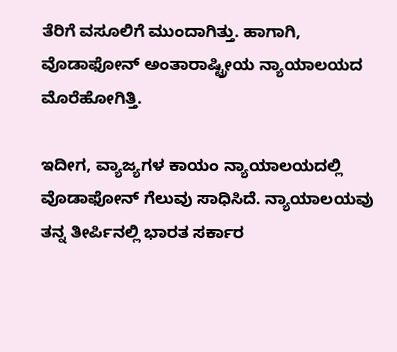ತೆರಿಗೆ ವಸೂಲಿಗೆ ಮುಂದಾಗಿತ್ತು. ಹಾಗಾಗಿ, ವೊಡಾಫೋನ್ ಅಂತಾರಾಷ್ಟ್ರೀಯ ನ್ಯಾಯಾಲಯದ ಮೊರೆಹೋಗಿತ್ತಿ.

ಇದೀಗ, ವ್ಯಾಜ್ಯಗಳ ಕಾಯಂ ನ್ಯಾಯಾಲಯದಲ್ಲಿ ವೊಡಾಫೋನ್ ಗೆಲುವು ಸಾಧಿಸಿದೆ. ನ್ಯಾಯಾಲಯವು ತನ್ನ ತೀರ್ಪಿನಲ್ಲಿ ಭಾರತ ಸರ್ಕಾರ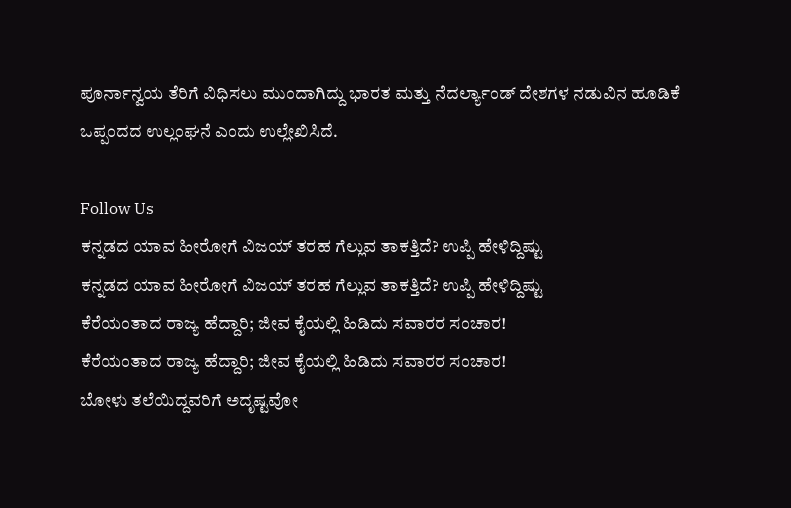ಪೂರ್ನಾನ್ವಯ ತೆರಿಗೆ ವಿಧಿಸಲು ಮುಂದಾಗಿದ್ದು ಭಾರತ ಮತ್ತು ನೆದರ್ಲ್ಯಾಂಡ್ ದೇಶಗಳ ನಡುವಿನ ಹೂಡಿಕೆ ಒಪ್ಪಂದದ ಉಲ್ಲಂಘನೆ ಎಂದು ಉಲ್ಲೇಖಿಸಿದೆ.

Follow Us
ಕನ್ನಡದ ಯಾವ ಹೀರೋಗೆ ವಿಜಯ್ ತರಹ ಗೆಲ್ಲುವ ತಾಕತ್ತಿದೆ? ಉಪ್ಪಿ ಹೇಳಿದ್ದಿಷ್ಟು
ಕನ್ನಡದ ಯಾವ ಹೀರೋಗೆ ವಿಜಯ್ ತರಹ ಗೆಲ್ಲುವ ತಾಕತ್ತಿದೆ? ಉಪ್ಪಿ ಹೇಳಿದ್ದಿಷ್ಟು
ಕೆರೆಯಂತಾದ ರಾಜ್ಯ ಹೆದ್ದಾರಿ; ಜೀವ ಕೈಯಲ್ಲಿ ಹಿಡಿದು ಸವಾರರ ಸಂಚಾರ!
ಕೆರೆಯಂತಾದ ರಾಜ್ಯ ಹೆದ್ದಾರಿ; ಜೀವ ಕೈಯಲ್ಲಿ ಹಿಡಿದು ಸವಾರರ ಸಂಚಾರ!
ಬೋಳು ತಲೆಯಿದ್ದವರಿಗೆ ಅದೃಷ್ಟವೋ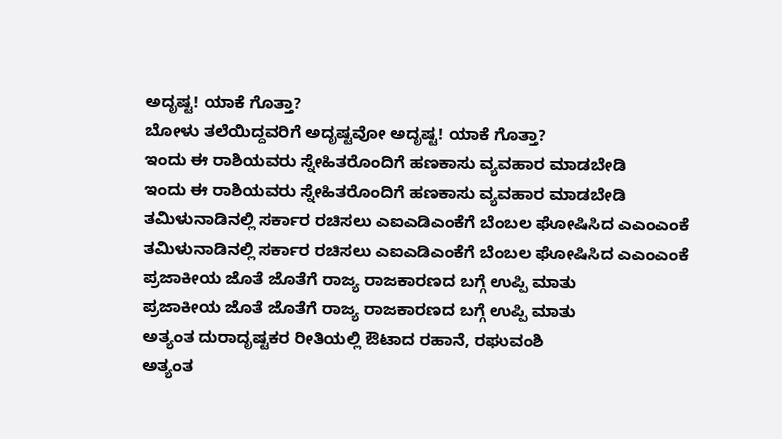ಅದೃಷ್ಟ! ಯಾಕೆ ಗೊತ್ತಾ?
ಬೋಳು ತಲೆಯಿದ್ದವರಿಗೆ ಅದೃಷ್ಟವೋ ಅದೃಷ್ಟ! ಯಾಕೆ ಗೊತ್ತಾ?
ಇಂದು ಈ ರಾಶಿಯವರು ಸ್ನೇಹಿತರೊಂದಿಗೆ ಹಣಕಾಸು ವ್ಯವಹಾರ ಮಾಡಬೇಡಿ
ಇಂದು ಈ ರಾಶಿಯವರು ಸ್ನೇಹಿತರೊಂದಿಗೆ ಹಣಕಾಸು ವ್ಯವಹಾರ ಮಾಡಬೇಡಿ
ತಮಿಳುನಾಡಿನಲ್ಲಿ ಸರ್ಕಾರ ರಚಿಸಲು ಎಐಎಡಿಎಂಕೆಗೆ ಬೆಂಬಲ ಘೋಷಿಸಿದ ಎಎಂಎಂಕೆ
ತಮಿಳುನಾಡಿನಲ್ಲಿ ಸರ್ಕಾರ ರಚಿಸಲು ಎಐಎಡಿಎಂಕೆಗೆ ಬೆಂಬಲ ಘೋಷಿಸಿದ ಎಎಂಎಂಕೆ
ಪ್ರಜಾಕೀಯ ಜೊತೆ ಜೊತೆಗೆ ರಾಜ್ಯ ರಾಜಕಾರಣದ ಬಗ್ಗೆ ಉಪ್ಪಿ ಮಾತು
ಪ್ರಜಾಕೀಯ ಜೊತೆ ಜೊತೆಗೆ ರಾಜ್ಯ ರಾಜಕಾರಣದ ಬಗ್ಗೆ ಉಪ್ಪಿ ಮಾತು
ಅತ್ಯಂತ ದುರಾದೃಷ್ಟಕರ ರೀತಿಯಲ್ಲಿ ಔಟಾದ ರಹಾನೆ, ರಘುವಂಶಿ
ಅತ್ಯಂತ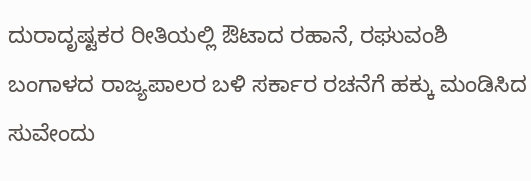ದುರಾದೃಷ್ಟಕರ ರೀತಿಯಲ್ಲಿ ಔಟಾದ ರಹಾನೆ, ರಘುವಂಶಿ
ಬಂಗಾಳದ ರಾಜ್ಯಪಾಲರ ಬಳಿ ಸರ್ಕಾರ ರಚನೆಗೆ ಹಕ್ಕು ಮಂಡಿಸಿದ ಸುವೇಂದು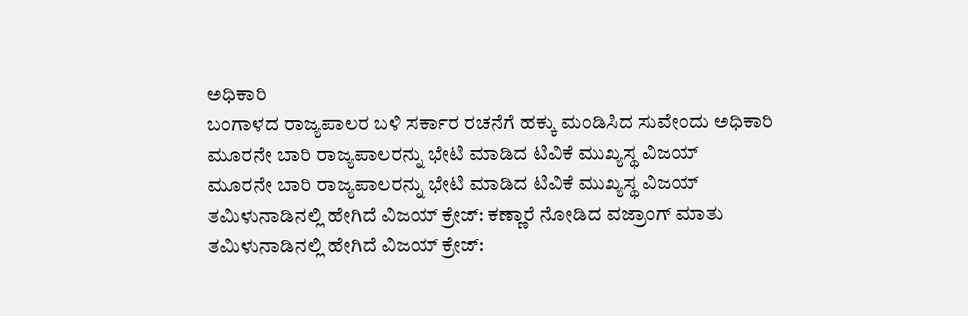ಅಧಿಕಾರಿ
ಬಂಗಾಳದ ರಾಜ್ಯಪಾಲರ ಬಳಿ ಸರ್ಕಾರ ರಚನೆಗೆ ಹಕ್ಕು ಮಂಡಿಸಿದ ಸುವೇಂದು ಅಧಿಕಾರಿ
ಮೂರನೇ ಬಾರಿ ರಾಜ್ಯಪಾಲರನ್ನು ಭೇಟಿ ಮಾಡಿದ ಟಿವಿಕೆ ಮುಖ್ಯಸ್ಥ ವಿಜಯ್
ಮೂರನೇ ಬಾರಿ ರಾಜ್ಯಪಾಲರನ್ನು ಭೇಟಿ ಮಾಡಿದ ಟಿವಿಕೆ ಮುಖ್ಯಸ್ಥ ವಿಜಯ್
ತಮಿಳುನಾಡಿನಲ್ಲಿ ಹೇಗಿದೆ ವಿಜಯ್ ಕ್ರೇಜ್: ಕಣ್ಣಾರೆ ನೋಡಿದ ವಜ್ರಾಂಗ್ ಮಾತು
ತಮಿಳುನಾಡಿನಲ್ಲಿ ಹೇಗಿದೆ ವಿಜಯ್ ಕ್ರೇಜ್: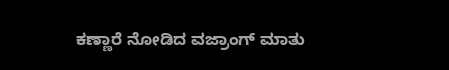ಕಣ್ಣಾರೆ ನೋಡಿದ ವಜ್ರಾಂಗ್ ಮಾತು